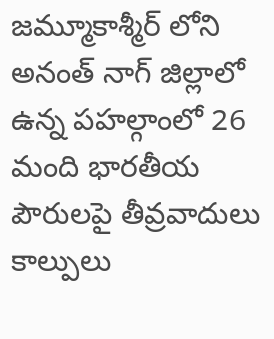జమ్మూకాశ్మీర్ లోని అనంత్ నాగ్ జిల్లాలో ఉన్న పహల్గాంలో 26 మంది భారతీయ పౌరులపై తీవ్రవాదులు కాల్పులు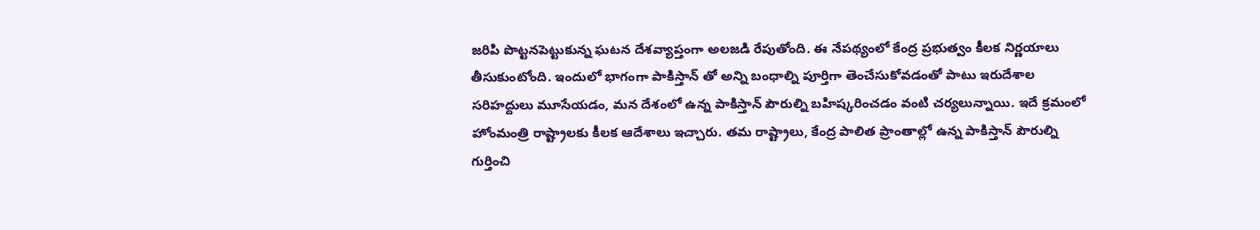జరిపి పొట్టనపెట్టుకున్న ఘటన దేశవ్యాప్తంగా అలజడి రేపుతోంది. ఈ నేపథ్యంలో కేంద్ర ప్రభుత్వం కీలక నిర్ణయాలు తీసుకుంటోంది. ఇందులో భాగంగా పాకిస్తాన్ తో అన్ని బంధాల్ని పూర్తిగా తెంచేసుకోవడంతో పాటు ఇరుదేశాల సరిహద్దులు మూసేయడం, మన దేశంలో ఉన్న పాకిస్తాన్ పౌరుల్ని బహిష్కరించడం వంటి చర్యలున్నాయి. ఇదే క్రమంలో హోంమంత్రి రాష్ట్రాలకు కీలక ఆదేశాలు ఇచ్చారు. తమ రాష్ట్రాలు, కేంద్ర పాలిత ప్రాంతాల్లో ఉన్న పాకిస్తాన్ పౌరుల్ని గుర్తించి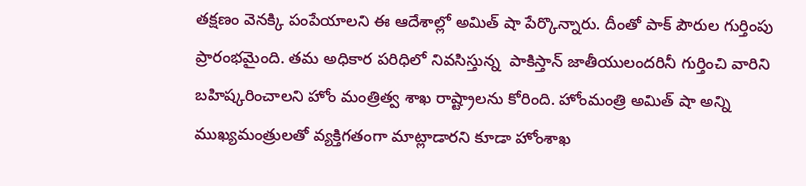తక్షణం వెనక్కి పంపేయాలని ఈ ఆదేశాల్లో అమిత్ షా పేర్కొన్నారు. దీంతో పాక్ పౌరుల గుర్తింపు ప్రారంభమైంది. తమ అధికార పరిధిలో నివసిస్తున్న  పాకిస్తాన్ జాతీయులందరినీ గుర్తించి వారిని బహిష్కరించాలని హోం మంత్రిత్వ శాఖ రాష్ట్రాలను కోరింది. హోంమంత్రి అమిత్ షా అన్ని ముఖ్యమంత్రులతో వ్యక్తిగతంగా మాట్లాడారని కూడా హోంశాఖ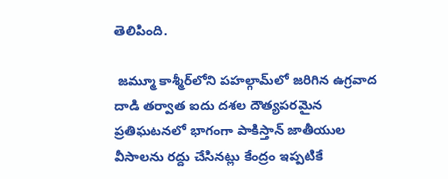తెలిపింది.

 జమ్మూ కాశ్మీర్‌లోని పహల్గామ్‌లో జరిగిన ఉగ్రవాద దాడి తర్వాత ఐదు దశల దౌత్యపరమైన ప్రతిఘటనలో భాగంగా పాకిస్తాన్ జాతీయుల వీసాలను రద్దు చేసినట్లు కేంద్రం ఇప్పటికే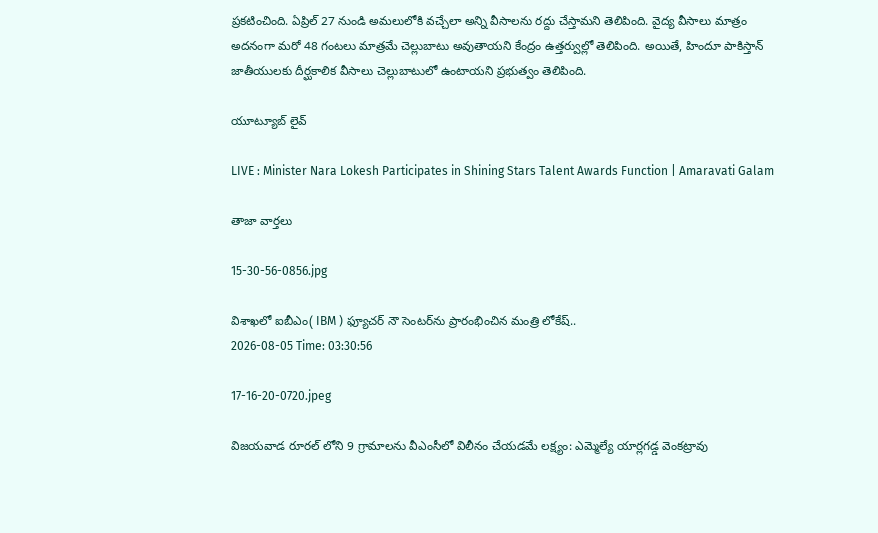ప్రకటించింది. ఏప్రిల్ 27 నుండి అమలులోకి వచ్చేలా అన్ని వీసాలను రద్దు చేస్తామని తెలిపింది. వైద్య వీసాలు మాత్రం అదనంగా మరో 48 గంటలు మాత్రమే చెల్లుబాటు అవుతాయని కేంద్రం ఉత్తర్వుల్లో తెలిపింది. అయితే, హిందూ పాకిస్తాన్ జాతీయులకు దీర్ఘకాలిక వీసాలు చెల్లుబాటులో ఉంటాయని ప్రభుత్వం తెలిపింది.

యూట్యూబ్ లైవ్

LIVE : Minister Nara Lokesh Participates in Shining Stars Talent Awards Function | Amaravati Galam

తాజా వార్తలు

15-30-56-0856.jpg

విశాఖలో ఐబీఎం( IBM ) ఫ్యూచర్ నౌ సెంటర్‌ను ప్రారంభించిన మంత్రి లోకేష్..
2026-08-05 Time: 03:30:56

17-16-20-0720.jpeg

విజయవాడ రూరల్ లోని 9 గ్రామాలను వీఎంసీలో విలీనం చేయడమే లక్ష్యం: ఎమ్మెల్యే యార్లగడ్డ వెంకట్రావు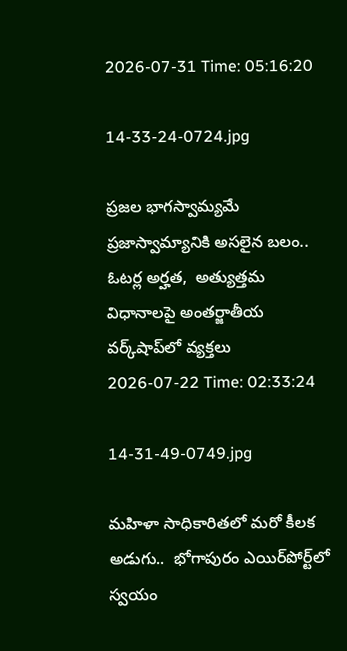2026-07-31 Time: 05:16:20

14-33-24-0724.jpg

ప్ర‌జ‌ల భాగ‌స్వామ్య‌మే ప్రజాస్వామ్యానికి అస‌లైన బ‌లం.. ఓట‌ర్ల అర్హ‌త‌,  అత్యుత్త‌మ విధానాల‌పై అంతర్జాతీయ వ‌ర్క్‌షాప్‌లో వ్యక్తలు
2026-07-22 Time: 02:33:24

14-31-49-0749.jpg

మ‌హిళా సాధికారిత‌లో మ‌రో కీల‌క అడుగు..  భోగాపురం ఎయిర్‌పోర్ట్‌లో స్వ‌యం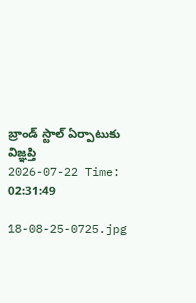బ్రాండ్ స్టాల్ ఏర్పాటుకు విజ్ఞ‌ప్తి
2026-07-22 Time: 02:31:49

18-08-25-0725.jpg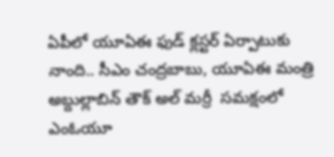ఏపీలో యూఏఈ ఫుడ్ క్లస్టర్ ఏర్పాటుకు నాంది.. సీఎం చంద్రబాబు, యూఏఈ మంత్రి అబ్దుల్లాబిన్ తౌక్ అల్ మర్రీ  సమక్షంలో ఎంఓయూ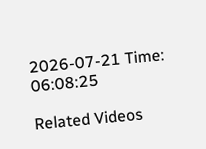2026-07-21 Time: 06:08:25

Related Videos